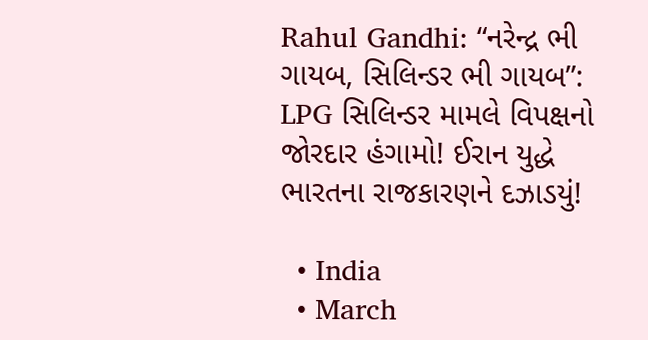Rahul Gandhi: “નરેન્દ્ર ભી ગાયબ, સિલિન્ડર ભી ગાયબ”: LPG સિલિન્ડર મામલે વિપક્ષનો જોરદાર હંગામો! ઈરાન યુદ્ધે ભારતના રાજકારણને દઝાડયું!

  • India
  • March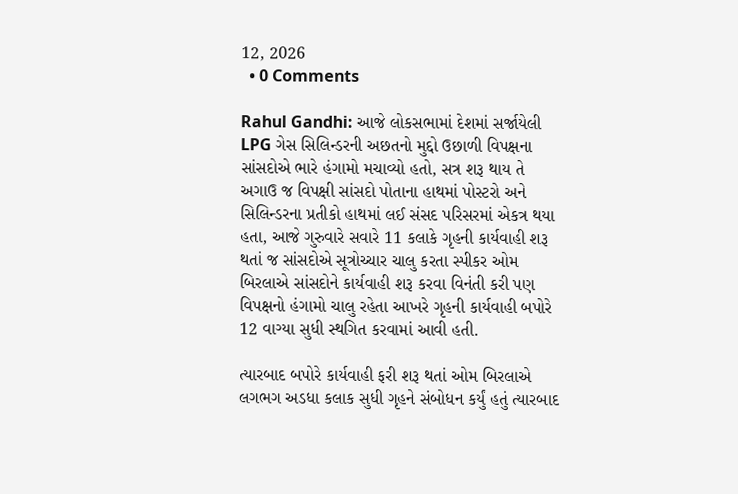12, 2026
  • 0 Comments

Rahul Gandhi: આજે લોકસભામાં દેશમાં સર્જાયેલી LPG ગેસ સિલિન્ડરની અછતનો મુદ્દો ઉછાળી વિપક્ષના સાંસદોએ ભારે હંગામો મચાવ્યો હતો, સત્ર શરૂ થાય તે અગાઉ જ વિપક્ષી સાંસદો પોતાના હાથમાં પોસ્ટરો અને સિલિન્ડરના પ્રતીકો હાથમાં લઈ સંસદ પરિસરમાં એકત્ર થયા હતા, આજે ગુરુવારે સવારે 11 કલાકે ગૃહની કાર્યવાહી શરૂ થતાં જ સાંસદોએ સૂત્રોચ્ચાર ચાલુ કરતા સ્પીકર ઓમ બિરલાએ સાંસદોને કાર્યવાહી શરૂ કરવા વિનંતી કરી પણ વિપક્ષનો હંગામો ચાલુ રહેતા આખરે ગૃહની કાર્યવાહી બપોરે 12 વાગ્યા સુધી સ્થગિત કરવામાં આવી હતી.

ત્યારબાદ બપોરે કાર્યવાહી ફરી શરૂ થતાં ઓમ બિરલાએ લગભગ અડધા કલાક સુધી ગૃહને સંબોધન કર્યું હતું ત્યારબાદ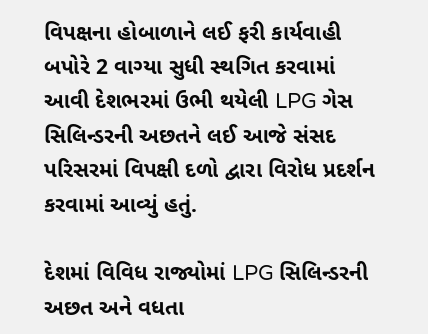વિપક્ષના હોબાળાને લઈ ફરી કાર્યવાહી બપોરે 2 વાગ્યા સુધી સ્થગિત કરવામાં આવી દેશભરમાં ઉભી થયેલી LPG ગેસ સિલિન્ડરની અછતને લઈ આજે સંસદ પરિસરમાં વિપક્ષી દળો દ્વારા વિરોધ પ્રદર્શન કરવામાં આવ્યું હતું.

દેશમાં વિવિધ રાજ્યોમાં LPG સિલિન્ડરની અછત અને વધતા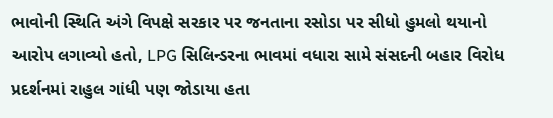ભાવોની સ્થિતિ અંગે વિપક્ષે સરકાર પર જનતાના રસોડા પર સીધો હુમલો થયાનો આરોપ લગાવ્યો હતો, LPG સિલિન્ડરના ભાવમાં વધારા સામે સંસદની બહાર વિરોધ પ્રદર્શનમાં રાહુલ ગાંધી પણ જોડાયા હતા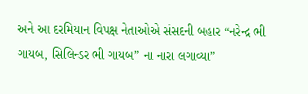અને આ દરમિયાન વિપક્ષ નેતાઓએ સંસદની બહાર “નરેન્દ્ર ભી ગાયબ, સિલિન્ડર ભી ગાયબ” ના નારા લગાવ્યા”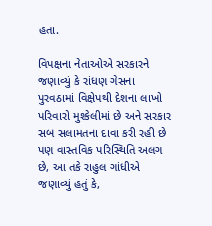હતા.

વિપક્ષના નેતાઓએ સરકારને જણાવ્યું કે રાંધણ ગેસના પુરવઠામાં વિક્ષેપથી દેશના લાખો પરિવારો મુશ્કેલીમાં છે અને સરકાર સબ સલામતના દાવા કરી રહી છે પણ વાસ્તવિક પરિસ્થિતિ અલગ છે, આ તકે રાહુલ ગાંધીએ જણાવ્યું હતું કે,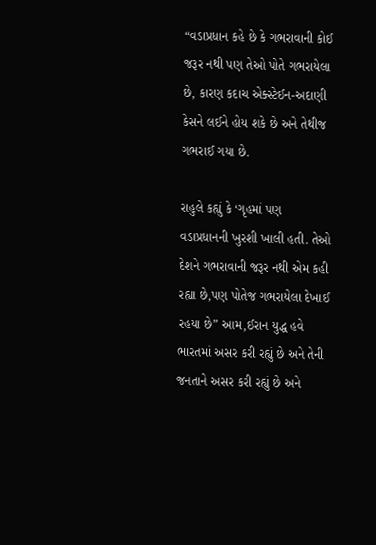“વડાપ્રધાન કહે છે કે ગભરાવાની કોઈ જરૂર નથી પણ તેઓ પોતે ગભરાયેલા છે, કારણ કદાચ એક્સ્ટેઈન-અદાણી કેસને લઈને હોય શકે છે અને તેથીજ ગભરાઈ ગયા છે.

રાહુલે કહ્યું કે ‘ગૃહમાં પણ વડાપ્રધાનની ખુરશી ખાલી હતી. તેઓ દેશને ગભરાવાની જરૂર નથી એમ કહી રહ્યા છે,પણ પોતેજ ગભરાયેલા દેખાઈ રહયા છે” આમ,ઈરાન યુદ્ધ હવે ભારતમાં અસર કરી રહ્યું છે અને તેની જનતાને અસર કરી રહ્યું છે અને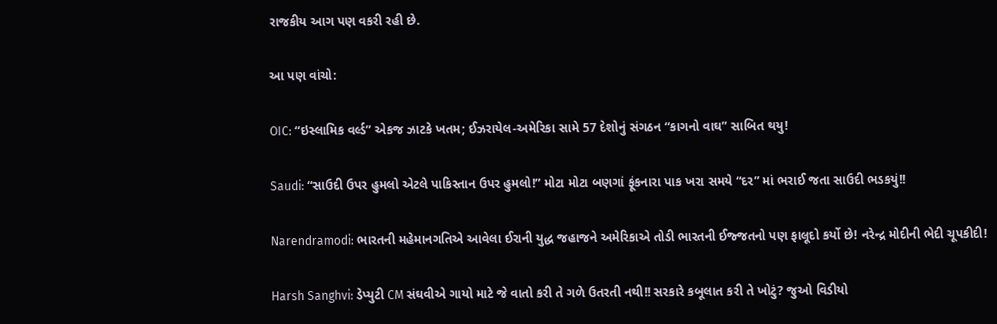રાજકીય આગ પણ વકરી રહી છે.

આ પણ વાંચો:

OIC: “ઇસ્લામિક વર્લ્ડ” એકજ ઝાટકે ખતમ; ઈઝરાયેલ-અમેરિકા સામે 57 દેશોનું સંગઠન “કાગનો વાઘ” સાબિત થયુ!

Saudi: “સાઉદી ઉપર હુમલો એટલે પાકિસ્તાન ઉપર હુમલો!” મોટા મોટા બણગાં ફૂંકનારા પાક ખરા સમયે “દર” માં ભરાઈ જતા સાઉદી ભડકયું!!

Narendramodi: ભારતની મહેમાનગતિએ આવેલા ઈરાની યુદ્ધ જહાજને અમેરિકાએ તોડી ભારતની ઈજ્જતનો પણ ફાલૂદો કર્યો છે! નરેન્દ્ર મોદીની ભેદી ચૂપકીદી!

Harsh Sanghvi: ડેપ્યુટી CM સંઘવીએ ગાયો માટે જે વાતો કરી તે ગળે ઉતરતી નથી!! સરકારે કબૂલાત કરી તે ખોટું? જુઓ વિડીયો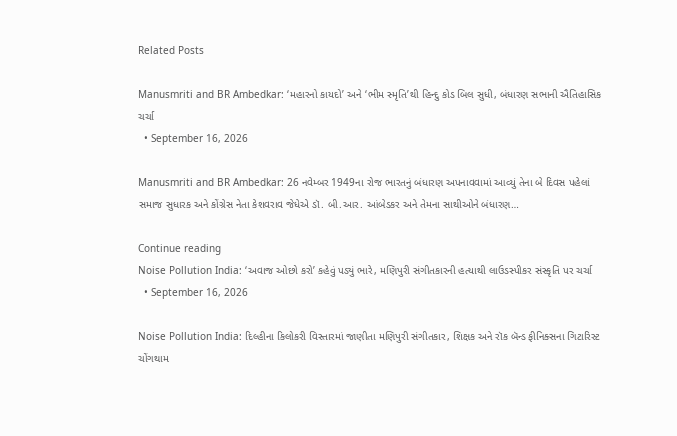Related Posts

Manusmriti and BR Ambedkar: ‘મહારનો કાયદો’ અને ‘ભીમ સ્મૃતિ’થી હિન્દુ કોડ બિલ સુધી, બંધારણ સભાની ઐતિહાસિક ચર્ચા
  • September 16, 2026

Manusmriti and BR Ambedkar: 26 નવેમ્બર 1949ના રોજ ભારતનું બંધારણ અપનાવવામાં આવ્યું તેના બે દિવસ પહેલાં સમાજ સુધારક અને કોંગ્રેસ નેતા કેશવરાવ જેધેએ ડૉ. બી.આર. આંબેડકર અને તેમના સાથીઓને બંધારણ…

Continue reading
Noise Pollution India: ‘અવાજ ઓછો કરો’ કહેવું પડ્યું ભારે, મણિપુરી સંગીતકારની હત્યાથી લાઉડસ્પીકર સંસ્કૃતિ પર ચર્ચા
  • September 16, 2026

Noise Pollution India: દિલ્હીના કિલોકરી વિસ્તારમાં જાણીતા મણિપુરી સંગીતકાર, શિક્ષક અને રૉક બૅન્ડ ફીનિક્સના ગિટારિસ્ટ ચોંગથામ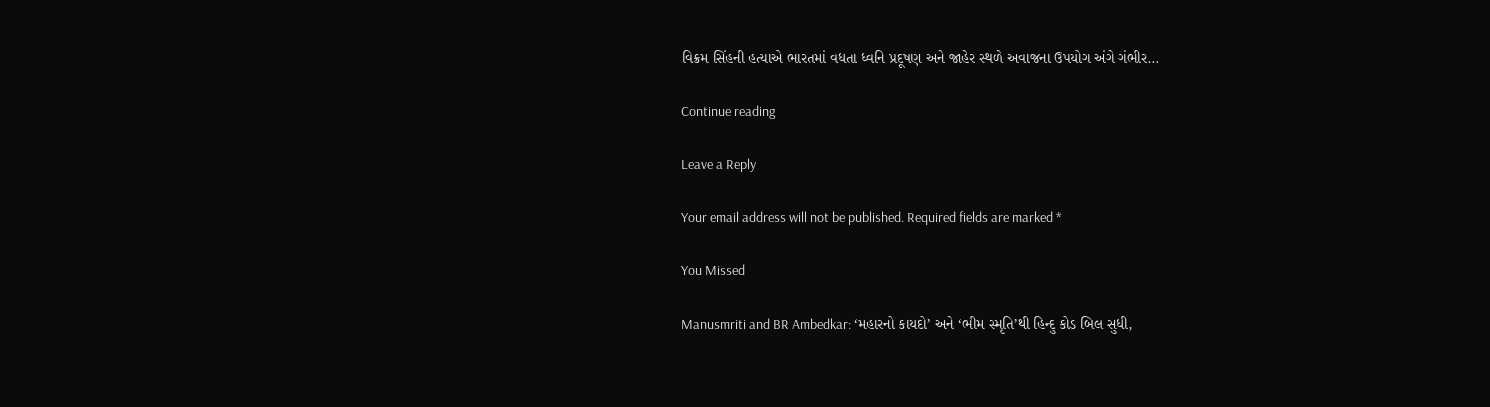વિક્રમ સિંહની હત્યાએ ભારતમાં વધતા ધ્વનિ પ્રદૂષણ અને જાહેર સ્થળે અવાજના ઉપયોગ અંગે ગંભીર…

Continue reading

Leave a Reply

Your email address will not be published. Required fields are marked *

You Missed

Manusmriti and BR Ambedkar: ‘મહારનો કાયદો’ અને ‘ભીમ સ્મૃતિ’થી હિન્દુ કોડ બિલ સુધી,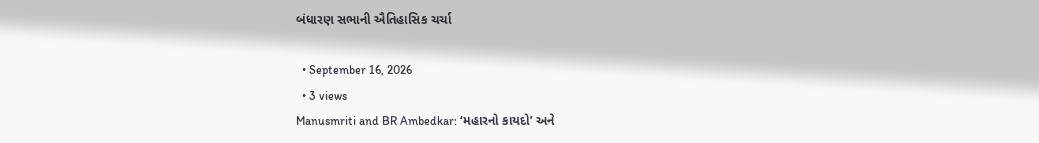બંધારણ સભાની ઐતિહાસિક ચર્ચા

  • September 16, 2026
  • 3 views
Manusmriti and BR Ambedkar: ‘મહારનો કાયદો’ અને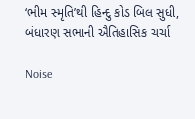‘ભીમ સ્મૃતિ’થી હિન્દુ કોડ બિલ સુધી, બંધારણ સભાની ઐતિહાસિક ચર્ચા

Noise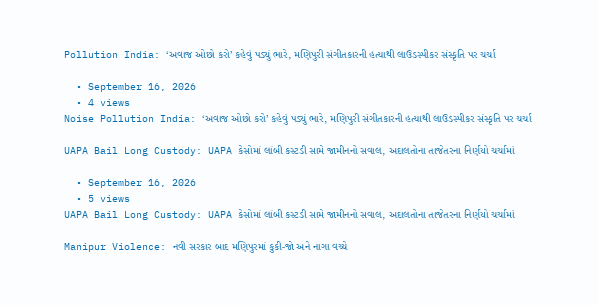Pollution India: ‘અવાજ ઓછો કરો’ કહેવું પડ્યું ભારે, મણિપુરી સંગીતકારની હત્યાથી લાઉડસ્પીકર સંસ્કૃતિ પર ચર્ચા

  • September 16, 2026
  • 4 views
Noise Pollution India: ‘અવાજ ઓછો કરો’ કહેવું પડ્યું ભારે, મણિપુરી સંગીતકારની હત્યાથી લાઉડસ્પીકર સંસ્કૃતિ પર ચર્ચા

UAPA Bail Long Custody: UAPA કેસોમાં લાંબી કસ્ટડી સામે જામીનનો સવાલ, અદાલતોના તાજેતરના નિર્ણયો ચર્ચામાં

  • September 16, 2026
  • 5 views
UAPA Bail Long Custody: UAPA કેસોમાં લાંબી કસ્ટડી સામે જામીનનો સવાલ, અદાલતોના તાજેતરના નિર્ણયો ચર્ચામાં

Manipur Violence: નવી સરકાર બાદ મણિપુરમાં કુકી-જો અને નાગા વચ્ચે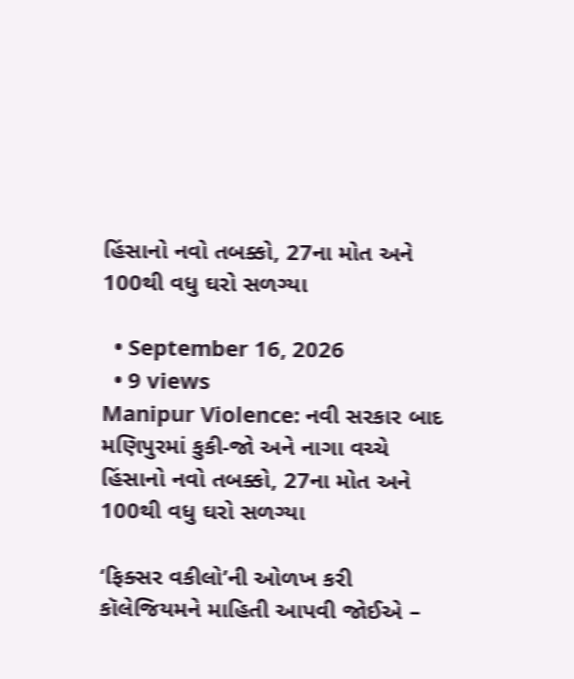હિંસાનો નવો તબક્કો, 27ના મોત અને 100થી વધુ ઘરો સળગ્યા

  • September 16, 2026
  • 9 views
Manipur Violence: નવી સરકાર બાદ મણિપુરમાં કુકી-જો અને નાગા વચ્ચે હિંસાનો નવો તબક્કો, 27ના મોત અને 100થી વધુ ઘરો સળગ્યા

‘ફિક્સર વકીલો’ની ઓળખ કરી કૉલેજિયમને માહિતી આપવી જોઈએ –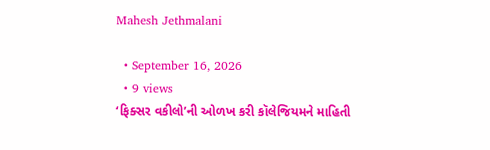Mahesh Jethmalani

  • September 16, 2026
  • 9 views
‘ફિક્સર વકીલો’ની ઓળખ કરી કૉલેજિયમને માહિતી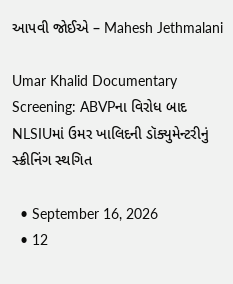આપવી જોઈએ – Mahesh Jethmalani

Umar Khalid Documentary Screening: ABVPના વિરોધ બાદ NLSIUમાં ઉમર ખાલિદની ડૉક્યુમેન્ટરીનું સ્ક્રીનિંગ સ્થગિત

  • September 16, 2026
  • 12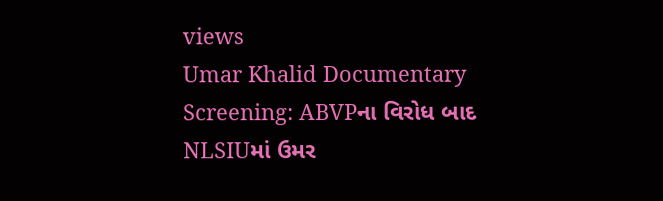views
Umar Khalid Documentary Screening: ABVPના વિરોધ બાદ NLSIUમાં ઉમર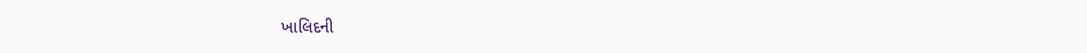ખાલિદની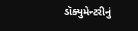ડૉક્યુમેન્ટરીનું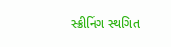સ્ક્રીનિંગ સ્થગિત